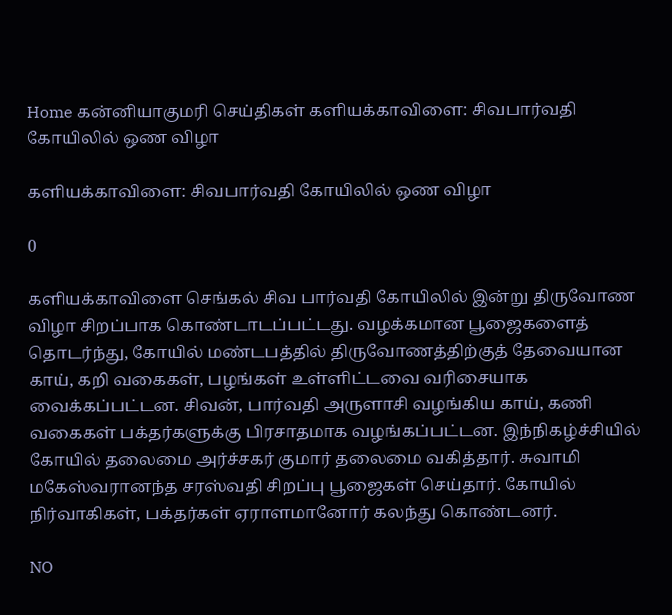Home கன்னியாகுமரி செய்திகள் களியக்காவிளை: சிவபார்வதி கோயிலில் ஒண விழா

களியக்காவிளை: சிவபார்வதி கோயிலில் ஒண விழா

0

களியக்காவிளை செங்கல் சிவ பார்வதி கோயிலில் இன்று திருவோண விழா சிறப்பாக கொண்டாடப்பட்டது. வழக்கமான பூஜைகளைத் தொடர்ந்து, கோயில் மண்டபத்தில் திருவோணத்திற்குத் தேவையான காய், கறி வகைகள், பழங்கள் உள்ளிட்டவை வரிசையாக வைக்கப்பட்டன. சிவன், பார்வதி அருளாசி வழங்கிய காய், கணி வகைகள் பக்தர்களுக்கு பிரசாதமாக வழங்கப்பட்டன. இந்நிகழ்ச்சியில் கோயில் தலைமை அர்ச்சகர் குமார் தலைமை வகித்தார். சுவாமி மகேஸ்வரானந்த சரஸ்வதி சிறப்பு பூஜைகள் செய்தார். கோயில் நிர்வாகிகள், பக்தர்கள் ஏராளமானோர் கலந்து கொண்டனர்.

NO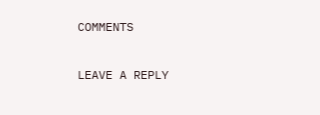COMMENTS

LEAVE A REPLY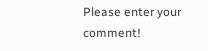Please enter your comment!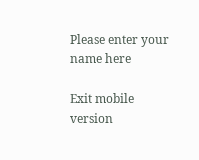Please enter your name here

Exit mobile version